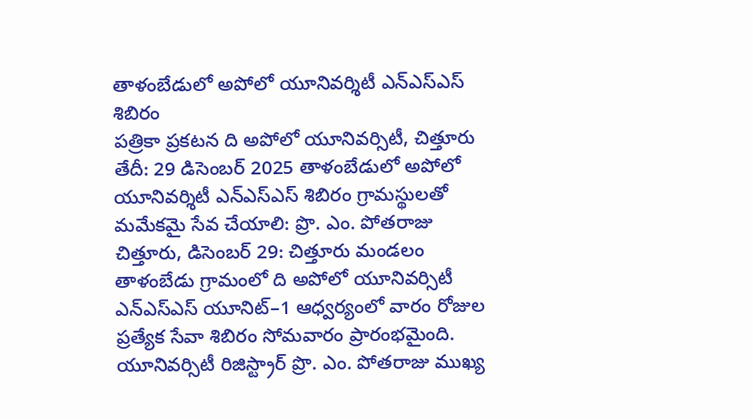తాళంబేడులో అపోలో యూనివర్శిటీ ఎన్ఎస్ఎస్ శిబిరం
పత్రికా ప్రకటన ది అపోలో యూనివర్సిటీ, చిత్తూరు తేదీ: 29 డిసెంబర్ 2025 తాళంబేడులో అపోలో యూనివర్శిటీ ఎన్ఎస్ఎస్ శిబిరం గ్రామస్థులతో మమేకమై సేవ చేయాలి: ప్రొ. ఎం. పోతరాజు చిత్తూరు, డిసెంబర్ 29: చిత్తూరు మండలం తాళంబేడు గ్రామంలో ది అపోలో యూనివర్సిటీ ఎన్ఎస్ఎస్ యూనిట్–1 ఆధ్వర్యంలో వారం రోజుల ప్రత్యేక సేవా శిబిరం సోమవారం ప్రారంభమైంది. యూనివర్సిటీ రిజిస్ట్రార్ ప్రొ. ఎం. పోతరాజు ముఖ్య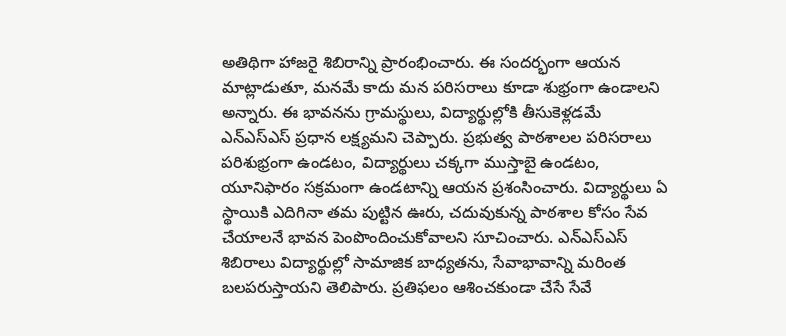అతిథిగా హాజరై శిబిరాన్ని ప్రారంభించారు. ఈ సందర్భంగా ఆయన మాట్లాడుతూ, మనమే కాదు మన పరిసరాలు కూడా శుభ్రంగా ఉండాలని అన్నారు. ఈ భావనను గ్రామస్థులు, విద్యార్థుల్లోకి తీసుకెళ్లడమే ఎన్ఎస్ఎస్ ప్రధాన లక్ష్యమని చెప్పారు. ప్రభుత్వ పాఠశాలల పరిసరాలు పరిశుభ్రంగా ఉండటం, విద్యార్థులు చక్కగా ముస్తాబై ఉండటం, యూనిఫారం సక్రమంగా ఉండటాన్ని ఆయన ప్రశంసించారు. విద్యార్థులు ఏ స్థాయికి ఎదిగినా తమ పుట్టిన ఊరు, చదువుకున్న పాఠశాల కోసం సేవ చేయాలనే భావన పెంపొందించుకోవాలని సూచించారు. ఎన్ఎస్ఎస్ శిబిరాలు విద్యార్థుల్లో సామాజిక బాధ్యతను, సేవాభావాన్ని మరింత బలపరుస్తాయని తెలిపారు. ప్రతిఫలం ఆశించకుండా చేసే సేవే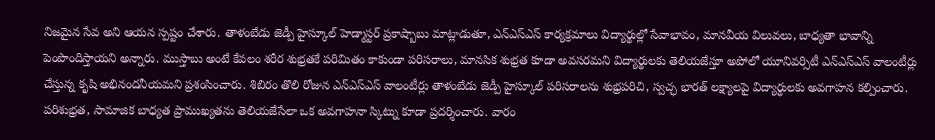నిజమైన సేవ అని ఆయన స్పష్టం చేశారు. తాళంబేడు జెడ్పీ హైస్కూల్ హెడ్మాస్టర్ ప్రకాష్బాబు మాట్లాడుతూ, ఎన్ఎస్ఎస్ కార్యక్రమాలు విద్యార్థుల్లో సేవాభావం, మానవీయ విలువలు, బాధ్యతా భావాన్ని పెంపొందిస్తాయని అన్నారు. ముస్తాబు అంటే కేవలం శరీర శుభ్రతకే పరిమితం కాకుండా పరిసరాలు, మానసిక శుభ్రత కూడా అవసరమని విద్యార్థులకు తెలియజేస్తూ అపోలో యూనివర్సిటీ ఎన్ఎస్ఎస్ వాలంటీర్లు చేస్తున్న కృషి అభినందనీయమని ప్రశంసించారు. శిబిరం తొలి రోజున ఎన్ఎస్ఎస్ వాలంటీర్లు తాళంబేడు జెడ్పీ హైస్కూల్ పరిసరాలను శుభ్రపరిచి, స్వచ్ఛ భారత్ లక్ష్యాలపై విద్యార్థులకు అవగాహన కల్పించారు. పరిశుభ్రత, సామాజిక బాధ్యత ప్రాముఖ్యతను తెలియజేసేలా ఒక అవగాహనా స్కిట్ను కూడా ప్రదర్శించారు. వారం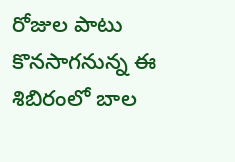రోజుల పాటు కొనసాగనున్న ఈ శిబిరంలో బాల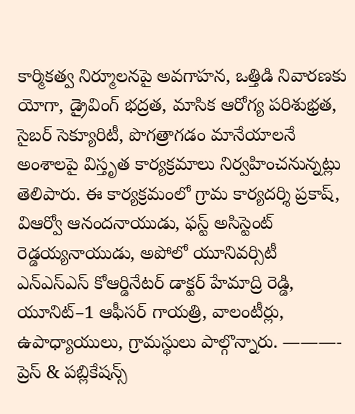కార్మికత్వ నిర్మూలనపై అవగాహన, ఒత్తిడి నివారణకు యోగా, డ్రైవింగ్ భద్రత, మాసిక ఆరోగ్య పరిశుభ్రత, సైబర్ సెక్యూరిటీ, పొగత్రాగడం మానేయాలనే అంశాలపై విస్తృత కార్యక్రమాలు నిర్వహించనున్నట్లు తెలిపారు. ఈ కార్యక్రమంలో గ్రామ కార్యదర్శి ప్రకాష్, విఆర్వో ఆనందనాయుడు, ఫస్ట్ అసిస్టెంట్ రెడ్డయ్యనాయుడు, అపోలో యూనివర్సిటీ ఎన్ఎస్ఎస్ కోఆర్డినేటర్ డాక్టర్ హేమాద్రి రెడ్డి, యూనిట్–1 ఆఫీసర్ గాయత్రి, వాలంటీర్లు, ఉపాధ్యాయులు, గ్రామస్థులు పాల్గొన్నారు. ———- ప్రెస్ & పబ్లికేషన్స్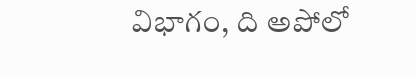విభాగం, ది అపోలో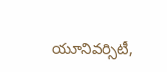యూనివర్సిటీ,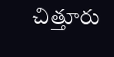చిత్తూరు